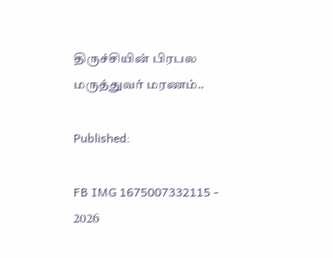திருச்சியின் பிரபல மருத்துவர் மரணம்..

Published:

FB IMG 1675007332115 - 2026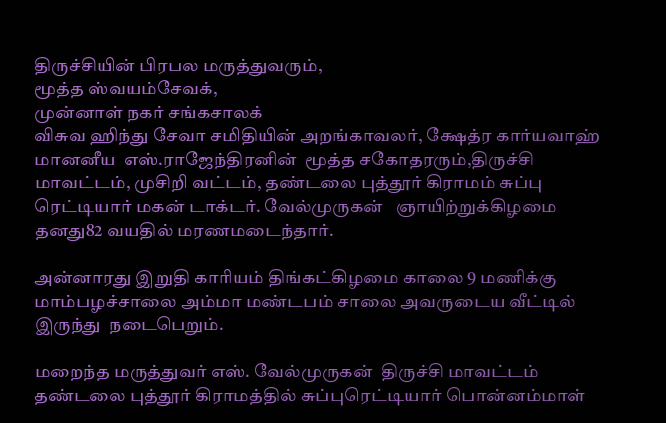திருச்சியின் பிரபல மருத்துவரும்,
மூத்த ஸ்வயம்சேவக்,
முன்னாள் நகர் சங்கசாலக்
விசுவ ஹிந்து சேவா சமிதியின் அறங்காவலர், க்ஷேத்ர கார்யவாஹ் மானனீய  எஸ்.ராஜேந்திரனின்  மூத்த சகோதரரும்,திருச்சி  மாவட்டம், முசிறி வட்டம், தண்டலை புத்தூர் கிராமம் சுப்பு ரெட்டியார் மகன் டாக்டர். வேல்முருகன்   ஞாயிற்றுக்கிழமை தனது82 வயதில் மரணமடைந்தார்.

அன்னாரது இறுதி காரியம் திங்கட்கிழமை காலை 9 மணிக்கு மாம்பழச்சாலை அம்மா மண்டபம் சாலை அவருடைய வீட்டில் இருந்து  நடைபெறும்.

மறைந்த மருத்துவர் எஸ். வேல்முருகன்  திருச்சி மாவட்டம் தண்டலை புத்தூர் கிராமத்தில் சுப்புரெட்டியார் பொன்னம்மாள்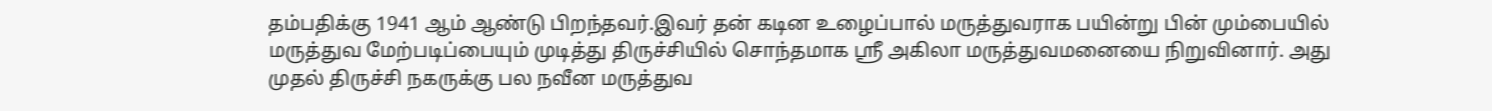தம்பதிக்கு 1941 ஆம் ஆண்டு பிறந்தவர்.இவர் தன் கடின உழைப்பால் மருத்துவராக பயின்று பின் மும்பையில் மருத்துவ மேற்படிப்பையும் முடித்து திருச்சியில் சொந்தமாக ஸ்ரீ அகிலா மருத்துவமனையை நிறுவினார். அது முதல் திருச்சி நகருக்கு பல நவீன மருத்துவ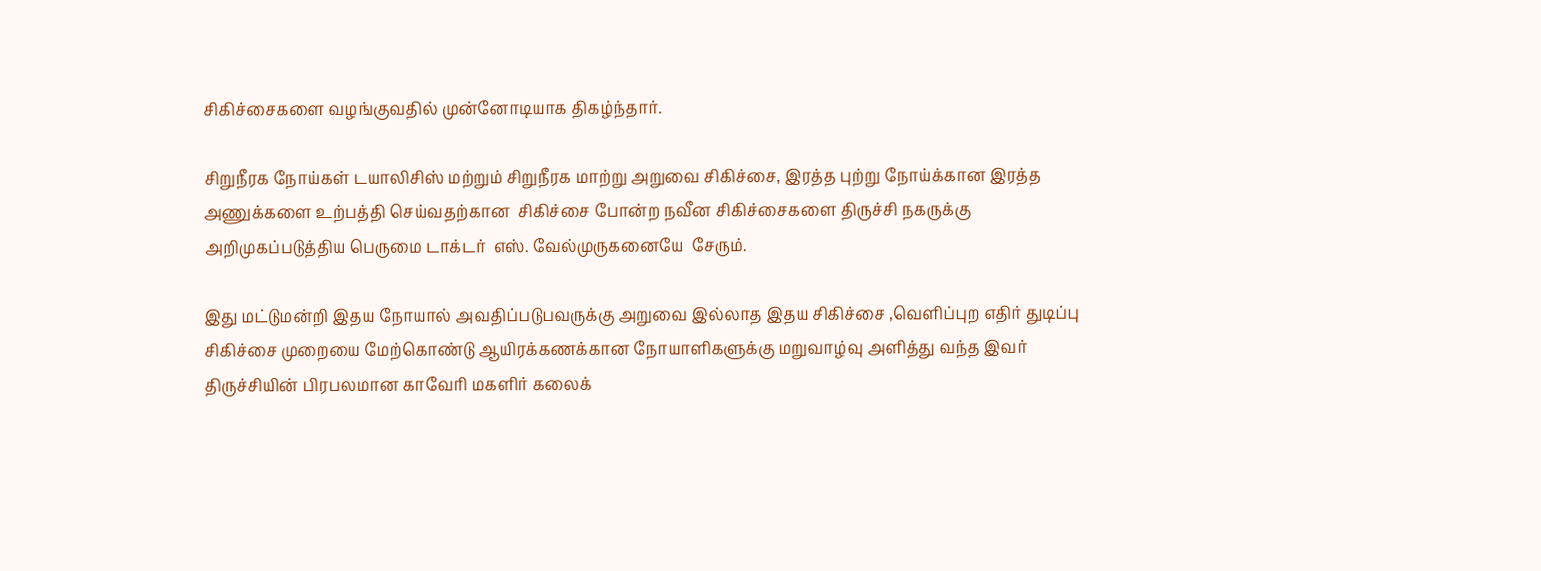சிகிச்சைகளை வழங்குவதில் முன்னோடியாக திகழ்ந்தார்.

சிறுநீரக நோய்கள் டயாலிசிஸ் மற்றும் சிறுநீரக மாற்று அறுவை சிகிச்சை, இரத்த புற்று நோய்க்கான இரத்த அணுக்களை உற்பத்தி செய்வதற்கான  சிகிச்சை போன்ற நவீன சிகிச்சைகளை திருச்சி நகருக்கு அறிமுகப்படுத்திய பெருமை டாக்டர்  எஸ். வேல்முருகனையே  சேரும்.

இது மட்டுமன்றி இதய நோயால் அவதிப்படுபவருக்கு அறுவை இல்லாத இதய சிகிச்சை ,வெளிப்புற எதிர் துடிப்பு சிகிச்சை முறையை மேற்கொண்டு ஆயிரக்கணக்கான நோயாளிகளுக்கு மறுவாழ்வு அளித்து வந்த இவர் திருச்சியின் பிரபலமான காவேரி மகளிர் கலைக்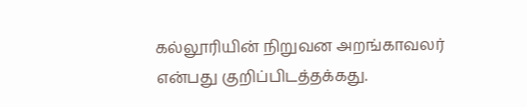கல்லூரியின் நிறுவன அறங்காவலர் என்பது குறிப்பிடத்தக்கது.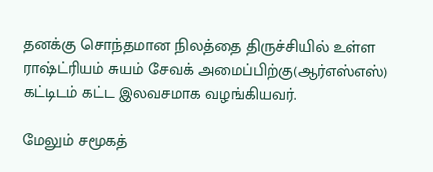தனக்கு சொந்தமான நிலத்தை திருச்சியில் உள்ள ராஷ்ட்ரியம் சுயம் சேவக் அமைப்பிற்கு(ஆர்எஸ்எஸ்) கட்டிடம் கட்ட இலவசமாக வழங்கியவர்.

மேலும் சமூகத்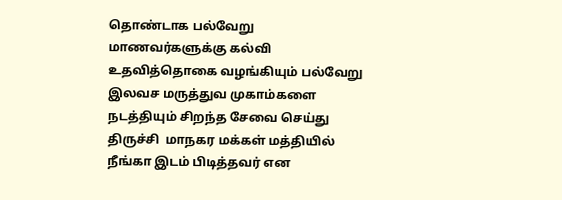தொண்டாக பல்வேறு மாணவர்களுக்கு கல்வி உதவித்தொகை வழங்கியும் பல்வேறு இலவச மருத்துவ முகாம்களை நடத்தியும் சிறந்த சேவை செய்து திருச்சி  மாநகர மக்கள் மத்தியில் நீங்கா இடம் பிடித்தவர் என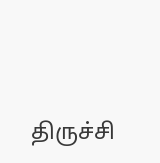திருச்சி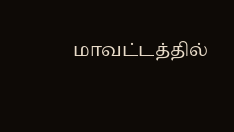மாவட்டத்தில்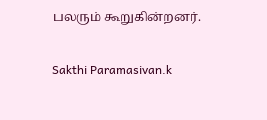பலரும் கூறுகின்றனர்.

Sakthi Paramasivan.k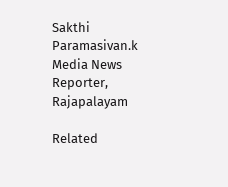Sakthi Paramasivan.k
Media News Reporter, Rajapalayam

Related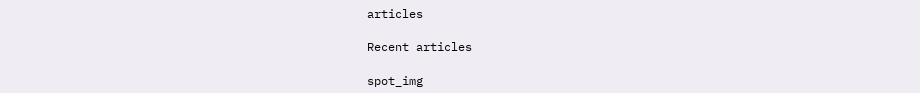articles

Recent articles

spot_img